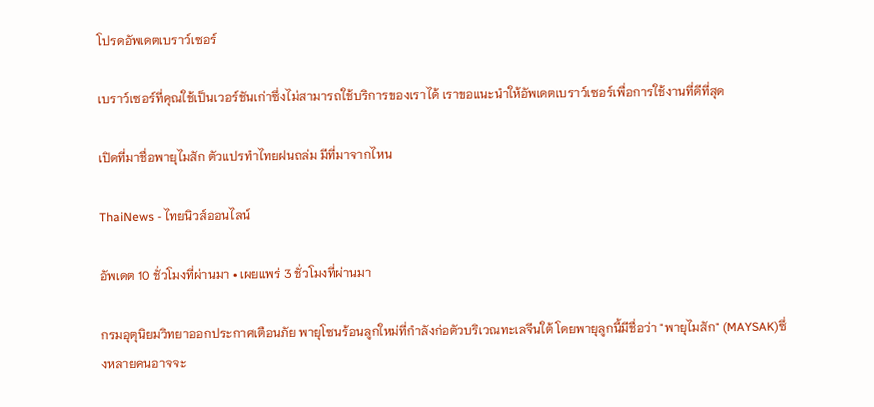โปรดอัพเดตเบราว์เซอร์

เบราว์เซอร์ที่คุณใช้เป็นเวอร์ชันเก่าซึ่งไม่สามารถใช้บริการของเราได้ เราขอแนะนำให้อัพเดตเบราว์เซอร์เพื่อการใช้งานที่ดีที่สุด

เปิดที่มาชื่อพายุไมสัก ตัวแปรทำไทยฝนถล่ม มีที่มาจากไหน

ThaiNews - ไทยนิวส์ออนไลน์

อัพเดต 10 ชั่วโมงที่ผ่านมา • เผยแพร่ 3 ชั่วโมงที่ผ่านมา

กรมอุตุนิยมวิทยาออกประกาศเตือนภัย พายุโซนร้อนลูกใหม่ที่กำลังก่อตัวบริเวณทะเลจีนใต้ โดยพายุลูกนี้มีชื่อว่า "พายุไมสัก" (MAYSAK)ซึ่งหลายคนอาจจะ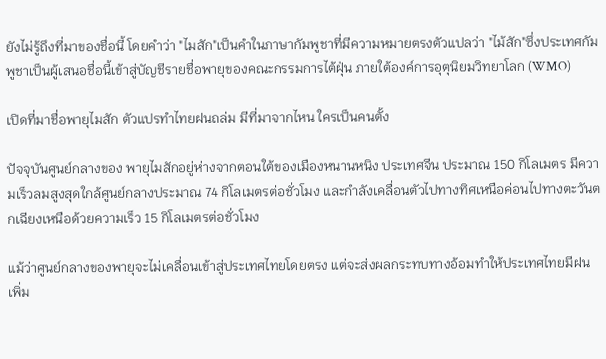ยังไม่รู้ถึงที่มาของชื่อนี้ โดยคำว่า "ไมสัก"เป็นคำในภาษากัมพูชาที่มีความหมายตรงตัวแปลว่า "ไม้สัก"ซึ่งประเทศกัมพูชาเป็นผู้เสนอชื่อนี้เข้าสู่บัญชีรายชื่อพายุของคณะกรรมการไต้ฝุ่น ภายใต้องค์การอุตุนิยมวิทยาโลก (WMO)

เปิดที่มาชื่อพายุไมสัก ตัวแปรทำไทยฝนถล่ม มีที่มาจากไหน ใครเป็นคนตั้ง

ปัจจุบันศูนย์กลางของ พายุไมสักอยู่ห่างจากตอนใต้ของเมืองหนานหนิง ประเทศจีน ประมาณ 150 กิโลเมตร มีความเร็วลมสูงสุดใกล้ศูนย์กลางประมาณ 74 กิโลเมตรต่อชั่วโมง และกำลังเคลื่อนตัวไปทางทิศเหนือค่อนไปทางตะวันตกเฉียงเหนือด้วยความเร็ว 15 กิโลเมตรต่อชั่วโมง

แม้ว่าศูนย์กลางของพายุจะไม่เคลื่อนเข้าสู่ประเทศไทยโดยตรง แต่จะส่งผลกระทบทางอ้อมทำให้ประเทศไทยมีฝนเพิ่ม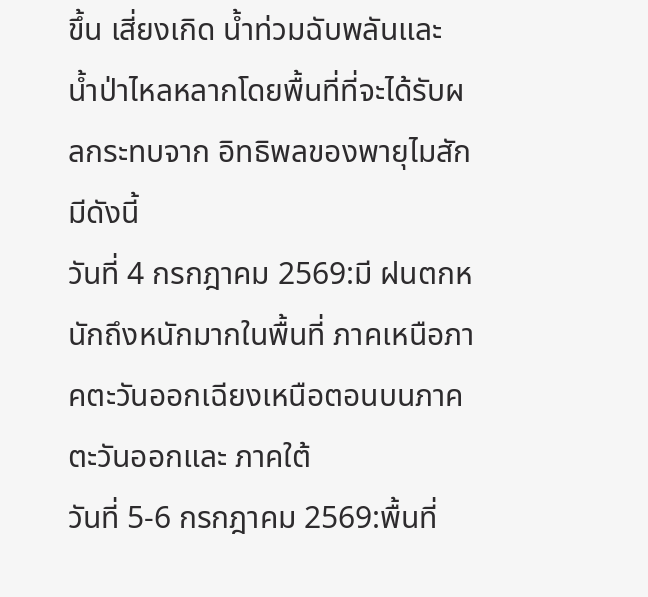ขึ้น เสี่ยงเกิด น้ำท่วมฉับพลันและ น้ำป่าไหลหลากโดยพื้นที่ที่จะได้รับผลกระทบจาก อิทธิพลของพายุไมสักมีดังนี้
วันที่ 4 กรกฎาคม 2569:มี ฝนตกหนักถึงหนักมากในพื้นที่ ภาคเหนือภาคตะวันออกเฉียงเหนือตอนบนภาคตะวันออกและ ภาคใต้
วันที่ 5-6 กรกฎาคม 2569:พื้นที่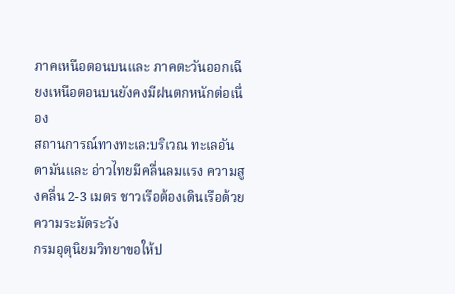ภาคเหนือตอนบนและ ภาคตะวันออกเฉียงเหนือตอนบนยังคงมีฝนตกหนักต่อเนื่อง
สถานการณ์ทางทะเล:บริเวณ ทะเลอันดามันและ อ่าวไทยมีคลื่นลมแรง ความสูงคลื่น 2-3 เมตร ชาวเรือต้องเดินเรือด้วยความระมัดระวัง
กรมอุตุนิยมวิทยาขอให้ป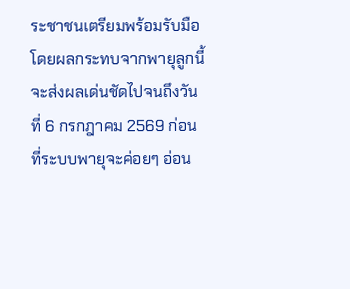ระชาชนเตรียมพร้อมรับมือ โดยผลกระทบจากพายุลูกนี้จะส่งผลเด่นชัดไปจนถึงวันที่ 6 กรกฎาคม 2569 ก่อนที่ระบบพายุจะค่อยๆ อ่อน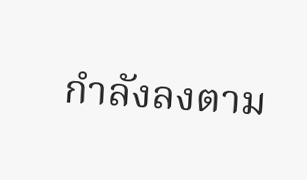กำลังลงตาม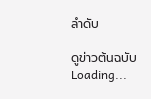ลำดับ

ดูข่าวต้นฉบับ
Loading...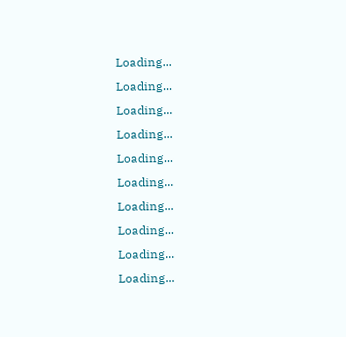Loading...
Loading...
Loading...
Loading...
Loading...
Loading...
Loading...
Loading...
Loading...
Loading...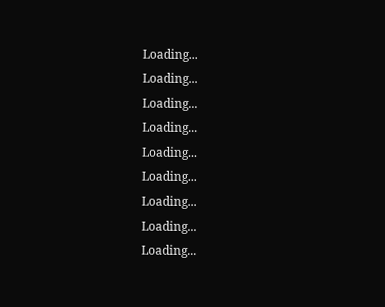Loading...
Loading...
Loading...
Loading...
Loading...
Loading...
Loading...
Loading...
Loading...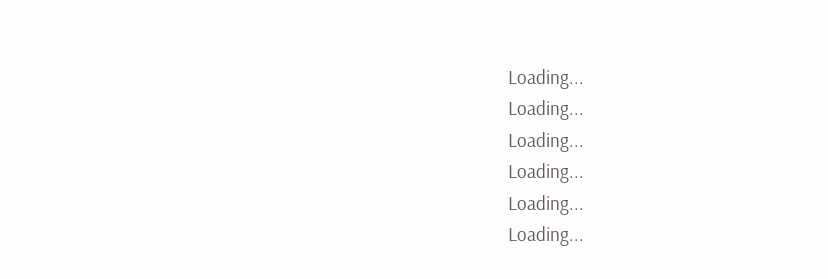Loading...
Loading...
Loading...
Loading...
Loading...
Loading...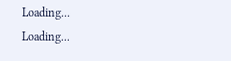Loading...
Loading...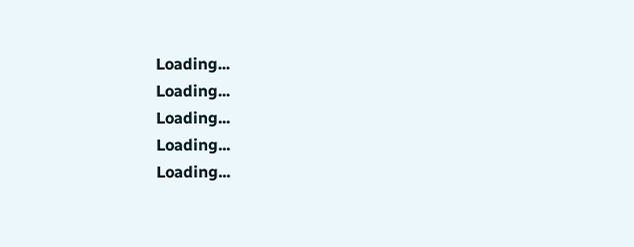Loading...
Loading...
Loading...
Loading...
Loading...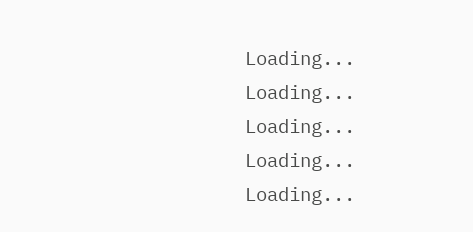Loading...
Loading...
Loading...
Loading...
Loading...